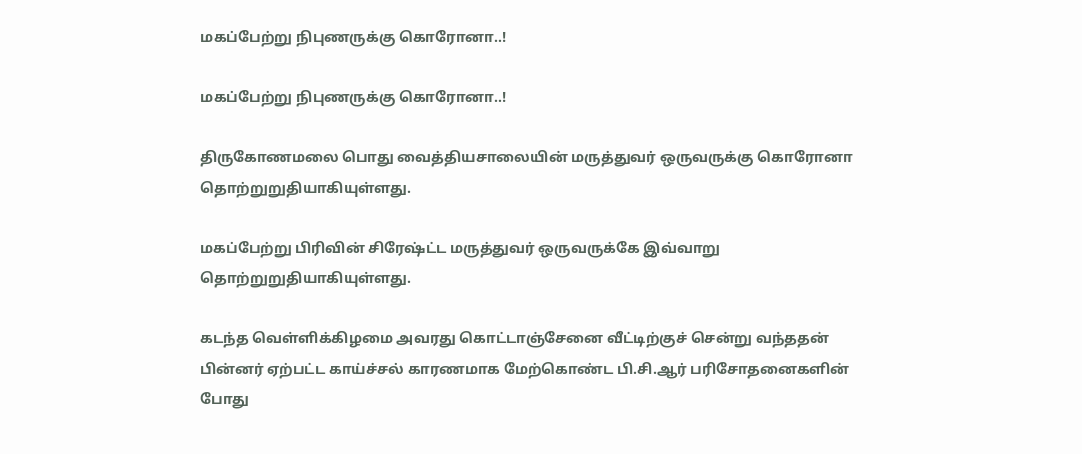மகப்பேற்று நிபுணருக்கு கொரோனா..!

மகப்பேற்று நிபுணருக்கு கொரோனா..!

திருகோணமலை பொது வைத்தியசாலையின் மருத்துவர் ஒருவருக்கு கொரோனா தொற்றுறுதியாகியுள்ளது.

மகப்பேற்று பிரிவின் சிரேஷ்ட்ட மருத்துவர் ஒருவருக்கே இவ்வாறு தொற்றுறுதியாகியுள்ளது.

கடந்த வெள்ளிக்கிழமை அவரது கொட்டாஞ்சேனை வீட்டிற்குச் சென்று வந்ததன் பின்னர் ஏற்பட்ட காய்ச்சல் காரணமாக மேற்கொண்ட பி.சி.ஆர் பரிசோதனைகளின் போது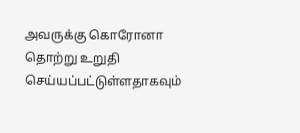அவருக்கு கொரோனா தொற்று உறுதி செய்யப்பட்டுள்ளதாகவும்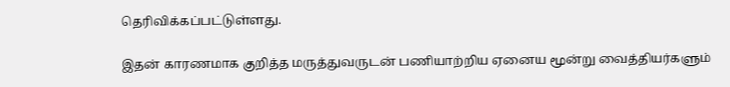தெரிவிக்கப்பட்டுள்ளது.

இதன் காரணமாக குறித்த மருத்துவருடன் பணியாற்றிய ஏனைய மூன்று வைத்தியர்களும்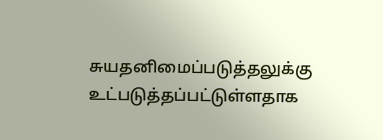சுயதனிமைப்படுத்தலுக்கு உட்படுத்தப்பட்டுள்ளதாக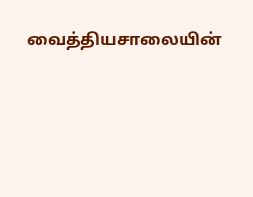வைத்தியசாலையின்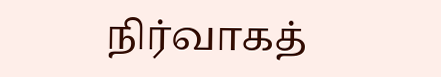நிர்வாகத்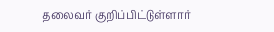தலைவர் குறிப்பிட்டுள்ளார்